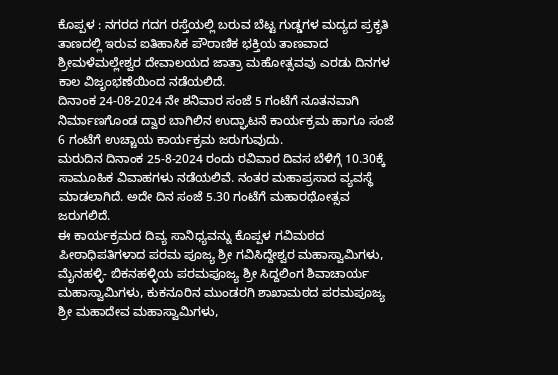ಕೊಪ್ಪಳ : ನಗರದ ಗದಗ ರಸ್ತೆಯಲ್ಲಿ ಬರುವ ಬೆಟ್ಟ ಗುಡ್ಡಗಳ ಮದ್ಯದ ಪ್ರಕೃತಿ ತಾಣದಲ್ಲಿ ಇರುವ ಐತಿಹಾಸಿಕ ಪೌರಾಣಿಕ ಭಕ್ತಿಯ ತಾಣವಾದ ಶ್ರೀಮಳೆಮಲ್ಲೇಶ್ವರ ದೇವಾಲಯದ ಜಾತ್ರಾ ಮಹೋತ್ಸವವು ಎರಡು ದಿನಗಳ ಕಾಲ ವಿಜೃಂಭಣೆಯಿಂದ ನಡೆಯಲಿದೆ.
ದಿನಾಂಕ 24-08-2024 ನೇ ಶನಿವಾರ ಸಂಜೆ 5 ಗಂಟೆಗೆ ನೂತನವಾಗಿ ನಿರ್ಮಾಣಗೊಂಡ ದ್ವಾರ ಬಾಗಿಲಿನ ಉದ್ಘಾಟನೆ ಕಾರ್ಯಕ್ರಮ ಹಾಗೂ ಸಂಜೆ 6 ಗಂಟೆಗೆ ಉಚ್ಚಾಯ ಕಾರ್ಯಕ್ರಮ ಜರುಗುವುದು.
ಮರುದಿನ ದಿನಾಂಕ 25-8-2024 ರಂದು ರವಿವಾರ ದಿವಸ ಬೆಳಿಗ್ಗೆ 10.30ಕ್ಕೆ ಸಾಮೂಹಿಕ ವಿವಾಹಗಳು ನಡೆಯಲಿವೆ. ನಂತರ ಮಹಾಪ್ರಸಾದ ವ್ಯವಸ್ಥೆ ಮಾಡಲಾಗಿದೆ. ಅದೇ ದಿನ ಸಂಜೆ 5.30 ಗಂಟೆಗೆ ಮಹಾರಥೋತ್ಸವ ಜರುಗಲಿದೆ.
ಈ ಕಾರ್ಯಕ್ರಮದ ದಿವ್ಯ ಸಾನಿಧ್ಯವನ್ನು ಕೊಪ್ಪಳ ಗವಿಮಠದ ಪೀಠಾಧಿಪತಿಗಳಾದ ಪರಮ ಪೂಜ್ಯ ಶ್ರೀ ಗವಿಸಿದ್ದೇಶ್ವರ ಮಹಾಸ್ವಾಮಿಗಳು, ಮೈನಹಳ್ಳಿ- ಬಿಕನಹಳ್ಳಿಯ ಪರಮಪೂಜ್ಯ ಶ್ರೀ ಸಿದ್ದಲಿಂಗ ಶಿವಾಚಾರ್ಯ ಮಹಾಸ್ವಾಮಿಗಳು, ಕುಕನೂರಿನ ಮುಂಡರಗಿ ಶಾಖಾಮಠದ ಪರಮಪೂಜ್ಯ ಶ್ರೀ ಮಹಾದೇವ ಮಹಾಸ್ವಾಮಿಗಳು,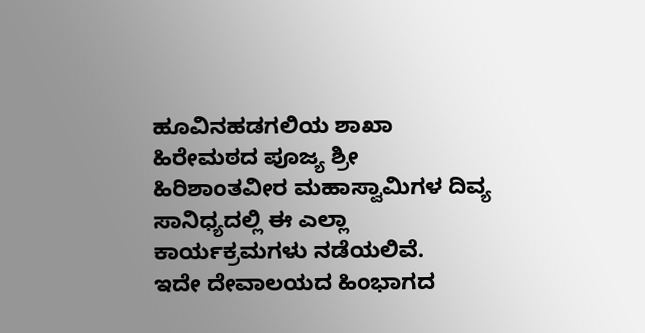ಹೂವಿನಹಡಗಲಿಯ ಶಾಖಾ ಹಿರೇಮಠದ ಪೂಜ್ಯ ಶ್ರೀ ಹಿರಿಶಾಂತವೀರ ಮಹಾಸ್ವಾಮಿಗಳ ದಿವ್ಯ ಸಾನಿಧ್ಯದಲ್ಲಿ ಈ ಎಲ್ಲಾ ಕಾರ್ಯಕ್ರಮಗಳು ನಡೆಯಲಿವೆ.
ಇದೇ ದೇವಾಲಯದ ಹಿಂಭಾಗದ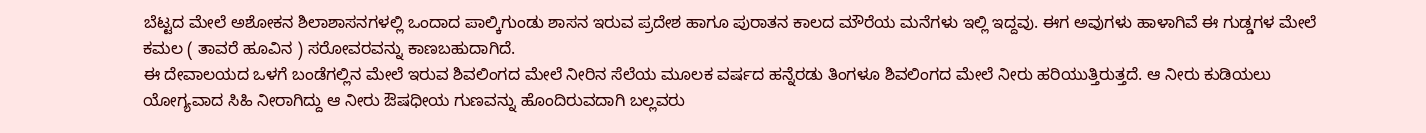ಬೆಟ್ಟದ ಮೇಲೆ ಅಶೋಕನ ಶಿಲಾಶಾಸನಗಳಲ್ಲಿ ಒಂದಾದ ಪಾಲ್ಕಿಗುಂಡು ಶಾಸನ ಇರುವ ಪ್ರದೇಶ ಹಾಗೂ ಪುರಾತನ ಕಾಲದ ಮೌರೆಯ ಮನೆಗಳು ಇಲ್ಲಿ ಇದ್ದವು. ಈಗ ಅವುಗಳು ಹಾಳಾಗಿವೆ ಈ ಗುಡ್ಡಗಳ ಮೇಲೆ ಕಮಲ ( ತಾವರೆ ಹೂವಿನ ) ಸರೋವರವನ್ನು ಕಾಣಬಹುದಾಗಿದೆ.
ಈ ದೇವಾಲಯದ ಒಳಗೆ ಬಂಡೆಗಲ್ಲಿನ ಮೇಲೆ ಇರುವ ಶಿವಲಿಂಗದ ಮೇಲೆ ನೀರಿನ ಸೆಲೆಯ ಮೂಲಕ ವರ್ಷದ ಹನ್ನೆರಡು ತಿಂಗಳೂ ಶಿವಲಿಂಗದ ಮೇಲೆ ನೀರು ಹರಿಯುತ್ತಿರುತ್ತದೆ. ಆ ನೀರು ಕುಡಿಯಲು ಯೋಗ್ಯವಾದ ಸಿಹಿ ನೀರಾಗಿದ್ದು ಆ ನೀರು ಔಷಧೀಯ ಗುಣವನ್ನು ಹೊಂದಿರುವದಾಗಿ ಬಲ್ಲವರು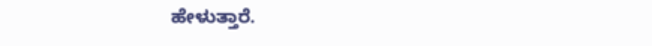ಹೇಳುತ್ತಾರೆ.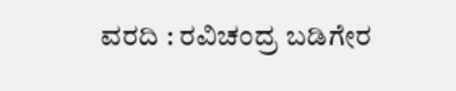ವರದಿ : ರವಿಚಂದ್ರ ಬಡಿಗೇರ